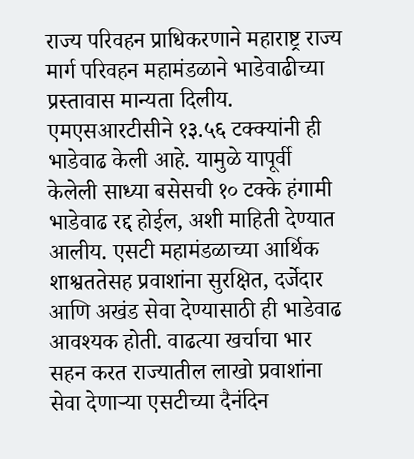राज्य परिवहन प्राधिकरणाने महाराष्ट्र राज्य मार्ग परिवहन महामंडळाने भाडेवाढीच्या प्रस्तावास मान्यता दिलीय. एमएसआरटीसीने १३.५६ टक्क्यांनी ही भाडेवाढ केली आहे. यामुळे यापूर्वी केलेली साध्या बसेसची १० टक्के हंगामी भाडेवाढ रद्द होईल, अशी माहिती देण्यात आलीय. एसटी महामंडळाच्या आर्थिक शाश्वततेसह प्रवाशांना सुरक्षित, दर्जेदार आणि अखंड सेवा देण्यासाठी ही भाडेवाढ आवश्यक होती. वाढत्या खर्चाचा भार सहन करत राज्यातील लाखो प्रवाशांना सेवा देणाऱ्या एसटीच्या दैनंदिन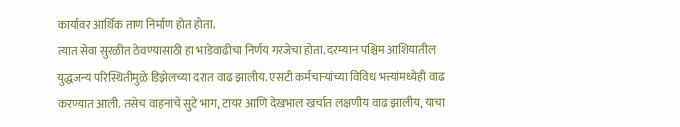कार्यावर आर्थिक ताण निर्माण होत होता.
त्यात सेवा सुरळीत ठेवण्यासाठी हा भाडेवाढीचा निर्णय गरजेचा होता. दरम्यान पश्चिम आशियातील युद्धजन्य परिस्थितीमुळे डिझेलच्या दरात वाढ झालीय. एसटी कर्मचाऱ्यांच्या विविध भत्त्यांमध्येही वाढ करण्यात आली. तसेच वाहनांचे सुटे भाग, टायर आणि देखभाल खर्चात लक्षणीय वाढ झालीय, याचा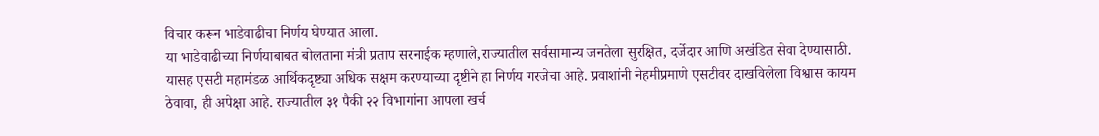विचार करून भाडेवाढीचा निर्णय घेण्यात आला.
या भाडेवाढीच्या निर्णयाबाबत बोलताना मंत्री प्रताप सरनाईक म्हणाले,राज्यातील सर्वसामान्य जनतेला सुरक्षित, दर्जेदार आणि अखंडित सेवा देण्यासाठी. यासह एसटी महामंडळ आर्थिकदृष्ट्या अधिक सक्षम करण्याच्या दृष्टीने हा निर्णय गरजेचा आहे. प्रवाशांनी नेहमीप्रमाणे एसटीवर दाखविलेला विश्वास कायम ठेवावा, ही अपेक्षा आहे. राज्यातील ३१ पैकी २२ विभागांना आपला खर्च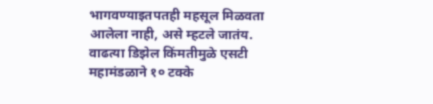भागवण्याइतपतही महसूल मिळवता आलेला नाही, असे म्हटले जातंय. वाढत्या डिझेल किंमतीमुळे एसटी महामंडळाने १० टक्के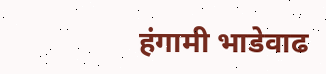हंगामी भाडेवाढ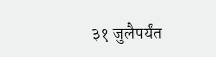३१ जुलैपर्यंत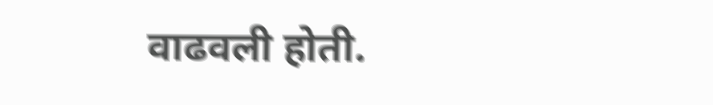वाढवली होती.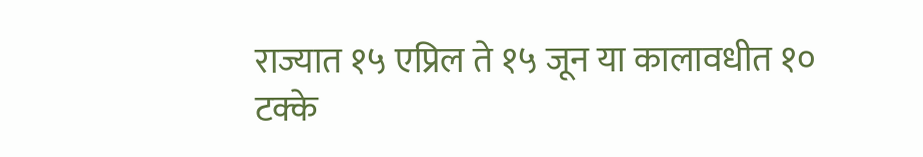राज्यात १५ एप्रिल ते १५ जून या कालावधीत १० टक्के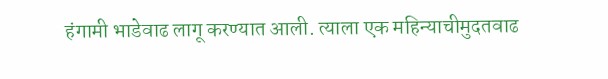हंगामी भाडेवाढ लागू करण्यात आली. त्याला एक महिन्याचीमुदतवाढ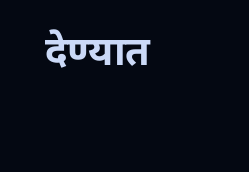देण्यात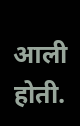आली होती.